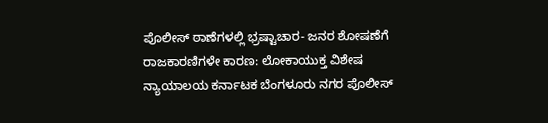ಪೊಲೀಸ್ ಠಾಣೆಗಳಲ್ಲಿ ಭ್ರಷ್ಟಾಚಾರ- ಜನರ ಶೋಷಣೆಗೆ ರಾಜಕಾರಣಿಗಳೇ ಕಾರಣ: ಲೋಕಾಯುಕ್ತ ವಿಶೇಷ ನ್ಯಾಯಾಲಯ ಕರ್ನಾಟಕ ಬೆಂಗಳೂರು ನಗರ ಪೊಲೀಸ್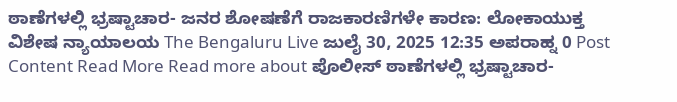ಠಾಣೆಗಳಲ್ಲಿ ಭ್ರಷ್ಟಾಚಾರ- ಜನರ ಶೋಷಣೆಗೆ ರಾಜಕಾರಣಿಗಳೇ ಕಾರಣ: ಲೋಕಾಯುಕ್ತ ವಿಶೇಷ ನ್ಯಾಯಾಲಯ The Bengaluru Live ಜುಲೈ 30, 2025 12:35 ಅಪರಾಹ್ನ 0 Post Content Read More Read more about ಪೊಲೀಸ್ ಠಾಣೆಗಳಲ್ಲಿ ಭ್ರಷ್ಟಾಚಾರ-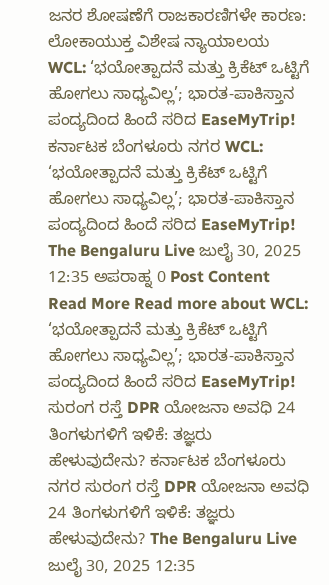ಜನರ ಶೋಷಣೆಗೆ ರಾಜಕಾರಣಿಗಳೇ ಕಾರಣ: ಲೋಕಾಯುಕ್ತ ವಿಶೇಷ ನ್ಯಾಯಾಲಯ
WCL: ‘ಭಯೋತ್ಪಾದನೆ ಮತ್ತು ಕ್ರಿಕೆಟ್ ಒಟ್ಟಿಗೆ ಹೋಗಲು ಸಾಧ್ಯವಿಲ್ಲ’; ಭಾರತ-ಪಾಕಿಸ್ತಾನ ಪಂದ್ಯದಿಂದ ಹಿಂದೆ ಸರಿದ EaseMyTrip! ಕರ್ನಾಟಕ ಬೆಂಗಳೂರು ನಗರ WCL: ‘ಭಯೋತ್ಪಾದನೆ ಮತ್ತು ಕ್ರಿಕೆಟ್ ಒಟ್ಟಿಗೆ ಹೋಗಲು ಸಾಧ್ಯವಿಲ್ಲ’; ಭಾರತ-ಪಾಕಿಸ್ತಾನ ಪಂದ್ಯದಿಂದ ಹಿಂದೆ ಸರಿದ EaseMyTrip! The Bengaluru Live ಜುಲೈ 30, 2025 12:35 ಅಪರಾಹ್ನ 0 Post Content Read More Read more about WCL: ‘ಭಯೋತ್ಪಾದನೆ ಮತ್ತು ಕ್ರಿಕೆಟ್ ಒಟ್ಟಿಗೆ ಹೋಗಲು ಸಾಧ್ಯವಿಲ್ಲ’; ಭಾರತ-ಪಾಕಿಸ್ತಾನ ಪಂದ್ಯದಿಂದ ಹಿಂದೆ ಸರಿದ EaseMyTrip!
ಸುರಂಗ ರಸ್ತೆ DPR ಯೋಜನಾ ಅವಧಿ 24 ತಿಂಗಳುಗಳಿಗೆ ಇಳಿಕೆ: ತಜ್ಞರು ಹೇಳುವುದೇನು? ಕರ್ನಾಟಕ ಬೆಂಗಳೂರು ನಗರ ಸುರಂಗ ರಸ್ತೆ DPR ಯೋಜನಾ ಅವಧಿ 24 ತಿಂಗಳುಗಳಿಗೆ ಇಳಿಕೆ: ತಜ್ಞರು ಹೇಳುವುದೇನು? The Bengaluru Live ಜುಲೈ 30, 2025 12:35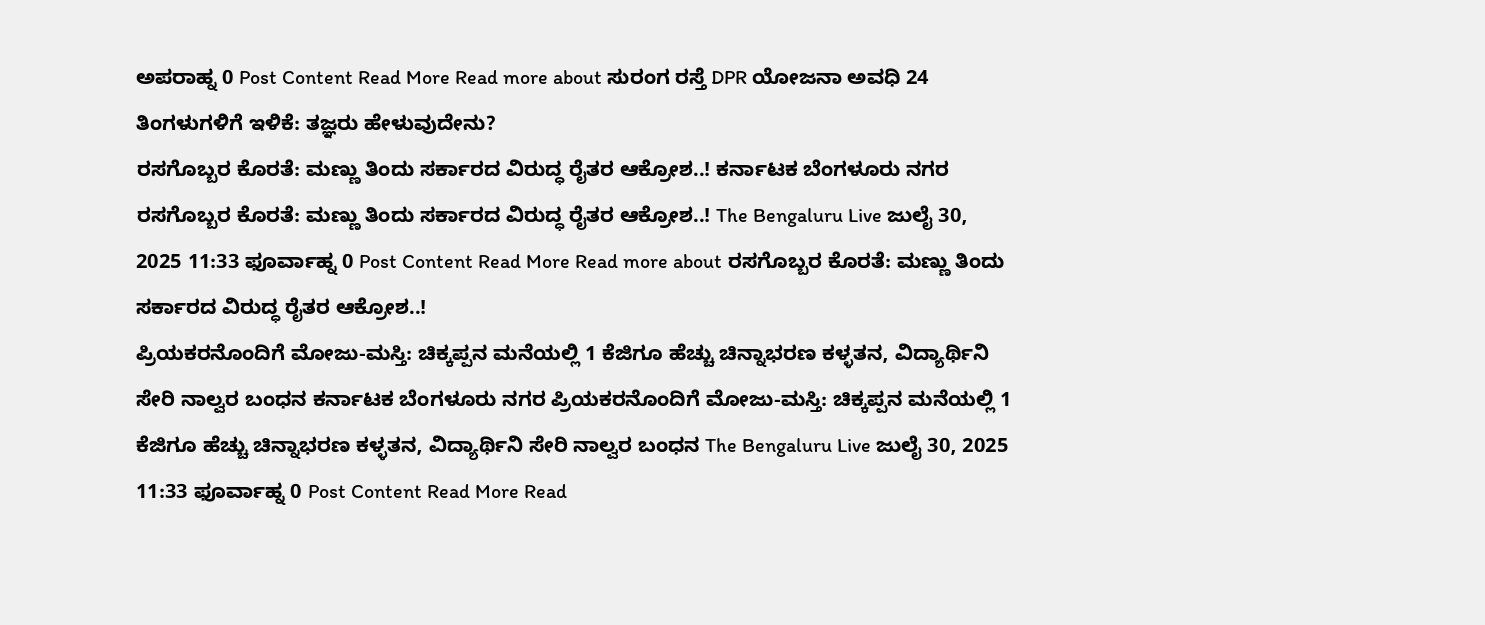ಅಪರಾಹ್ನ 0 Post Content Read More Read more about ಸುರಂಗ ರಸ್ತೆ DPR ಯೋಜನಾ ಅವಧಿ 24 ತಿಂಗಳುಗಳಿಗೆ ಇಳಿಕೆ: ತಜ್ಞರು ಹೇಳುವುದೇನು?
ರಸಗೊಬ್ಬರ ಕೊರತೆ: ಮಣ್ಣು ತಿಂದು ಸರ್ಕಾರದ ವಿರುದ್ಧ ರೈತರ ಆಕ್ರೋಶ..! ಕರ್ನಾಟಕ ಬೆಂಗಳೂರು ನಗರ ರಸಗೊಬ್ಬರ ಕೊರತೆ: ಮಣ್ಣು ತಿಂದು ಸರ್ಕಾರದ ವಿರುದ್ಧ ರೈತರ ಆಕ್ರೋಶ..! The Bengaluru Live ಜುಲೈ 30, 2025 11:33 ಫೂರ್ವಾಹ್ನ 0 Post Content Read More Read more about ರಸಗೊಬ್ಬರ ಕೊರತೆ: ಮಣ್ಣು ತಿಂದು ಸರ್ಕಾರದ ವಿರುದ್ಧ ರೈತರ ಆಕ್ರೋಶ..!
ಪ್ರಿಯಕರನೊಂದಿಗೆ ಮೋಜು-ಮಸ್ತಿ: ಚಿಕ್ಕಪ್ಪನ ಮನೆಯಲ್ಲಿ 1 ಕೆಜಿಗೂ ಹೆಚ್ಚು ಚಿನ್ನಾಭರಣ ಕಳ್ಳತನ, ವಿದ್ಯಾರ್ಥಿನಿ ಸೇರಿ ನಾಲ್ವರ ಬಂಧನ ಕರ್ನಾಟಕ ಬೆಂಗಳೂರು ನಗರ ಪ್ರಿಯಕರನೊಂದಿಗೆ ಮೋಜು-ಮಸ್ತಿ: ಚಿಕ್ಕಪ್ಪನ ಮನೆಯಲ್ಲಿ 1 ಕೆಜಿಗೂ ಹೆಚ್ಚು ಚಿನ್ನಾಭರಣ ಕಳ್ಳತನ, ವಿದ್ಯಾರ್ಥಿನಿ ಸೇರಿ ನಾಲ್ವರ ಬಂಧನ The Bengaluru Live ಜುಲೈ 30, 2025 11:33 ಫೂರ್ವಾಹ್ನ 0 Post Content Read More Read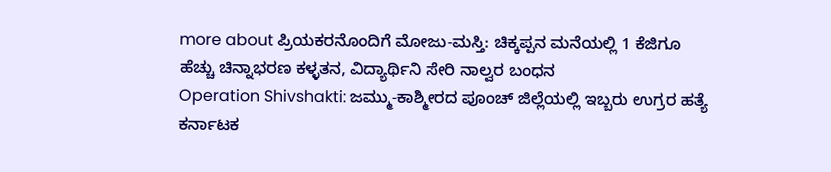more about ಪ್ರಿಯಕರನೊಂದಿಗೆ ಮೋಜು-ಮಸ್ತಿ: ಚಿಕ್ಕಪ್ಪನ ಮನೆಯಲ್ಲಿ 1 ಕೆಜಿಗೂ ಹೆಚ್ಚು ಚಿನ್ನಾಭರಣ ಕಳ್ಳತನ, ವಿದ್ಯಾರ್ಥಿನಿ ಸೇರಿ ನಾಲ್ವರ ಬಂಧನ
Operation Shivshakti: ಜಮ್ಮು-ಕಾಶ್ಮೀರದ ಪೂಂಚ್ ಜಿಲ್ಲೆಯಲ್ಲಿ ಇಬ್ಬರು ಉಗ್ರರ ಹತ್ಯೆ ಕರ್ನಾಟಕ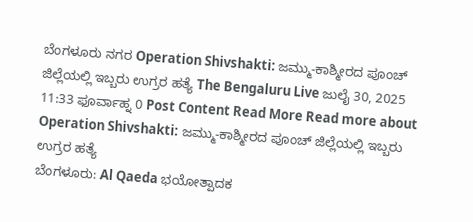ಬೆಂಗಳೂರು ನಗರ Operation Shivshakti: ಜಮ್ಮು-ಕಾಶ್ಮೀರದ ಪೂಂಚ್ ಜಿಲ್ಲೆಯಲ್ಲಿ ಇಬ್ಬರು ಉಗ್ರರ ಹತ್ಯೆ The Bengaluru Live ಜುಲೈ 30, 2025 11:33 ಫೂರ್ವಾಹ್ನ 0 Post Content Read More Read more about Operation Shivshakti: ಜಮ್ಮು-ಕಾಶ್ಮೀರದ ಪೂಂಚ್ ಜಿಲ್ಲೆಯಲ್ಲಿ ಇಬ್ಬರು ಉಗ್ರರ ಹತ್ಯೆ
ಬೆಂಗಳೂರು: Al Qaeda ಭಯೋತ್ಪಾದಕ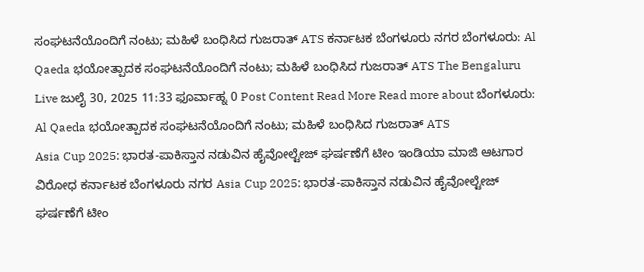ಸಂಘಟನೆಯೊಂದಿಗೆ ನಂಟು; ಮಹಿಳೆ ಬಂಧಿಸಿದ ಗುಜರಾತ್ ATS ಕರ್ನಾಟಕ ಬೆಂಗಳೂರು ನಗರ ಬೆಂಗಳೂರು: Al Qaeda ಭಯೋತ್ಪಾದಕ ಸಂಘಟನೆಯೊಂದಿಗೆ ನಂಟು; ಮಹಿಳೆ ಬಂಧಿಸಿದ ಗುಜರಾತ್ ATS The Bengaluru Live ಜುಲೈ 30, 2025 11:33 ಫೂರ್ವಾಹ್ನ 0 Post Content Read More Read more about ಬೆಂಗಳೂರು: Al Qaeda ಭಯೋತ್ಪಾದಕ ಸಂಘಟನೆಯೊಂದಿಗೆ ನಂಟು; ಮಹಿಳೆ ಬಂಧಿಸಿದ ಗುಜರಾತ್ ATS
Asia Cup 2025: ಭಾರತ-ಪಾಕಿಸ್ತಾನ ನಡುವಿನ ಹೈವೋಲ್ಟೇಜ್ ಘರ್ಷಣೆಗೆ ಟೀಂ ಇಂಡಿಯಾ ಮಾಜಿ ಆಟಗಾರ ವಿರೋಧ ಕರ್ನಾಟಕ ಬೆಂಗಳೂರು ನಗರ Asia Cup 2025: ಭಾರತ-ಪಾಕಿಸ್ತಾನ ನಡುವಿನ ಹೈವೋಲ್ಟೇಜ್ ಘರ್ಷಣೆಗೆ ಟೀಂ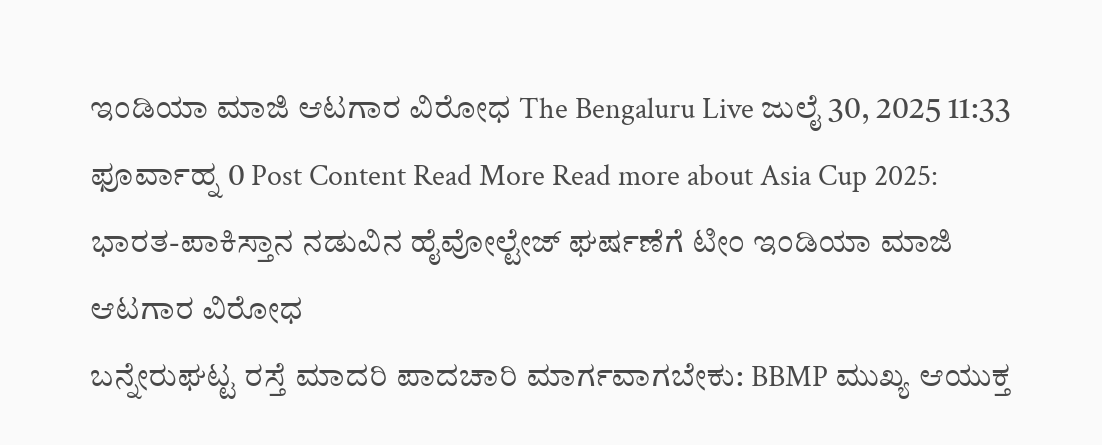ಇಂಡಿಯಾ ಮಾಜಿ ಆಟಗಾರ ವಿರೋಧ The Bengaluru Live ಜುಲೈ 30, 2025 11:33 ಫೂರ್ವಾಹ್ನ 0 Post Content Read More Read more about Asia Cup 2025: ಭಾರತ-ಪಾಕಿಸ್ತಾನ ನಡುವಿನ ಹೈವೋಲ್ಟೇಜ್ ಘರ್ಷಣೆಗೆ ಟೀಂ ಇಂಡಿಯಾ ಮಾಜಿ ಆಟಗಾರ ವಿರೋಧ
ಬನ್ನೇರುಘಟ್ಟ ರಸ್ತೆ ಮಾದರಿ ಪಾದಚಾರಿ ಮಾರ್ಗವಾಗಬೇಕು: BBMP ಮುಖ್ಯ ಆಯುಕ್ತ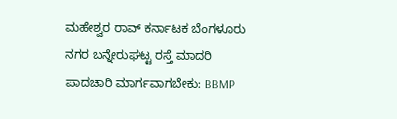ಮಹೇಶ್ವರ ರಾವ್ ಕರ್ನಾಟಕ ಬೆಂಗಳೂರು ನಗರ ಬನ್ನೇರುಘಟ್ಟ ರಸ್ತೆ ಮಾದರಿ ಪಾದಚಾರಿ ಮಾರ್ಗವಾಗಬೇಕು: BBMP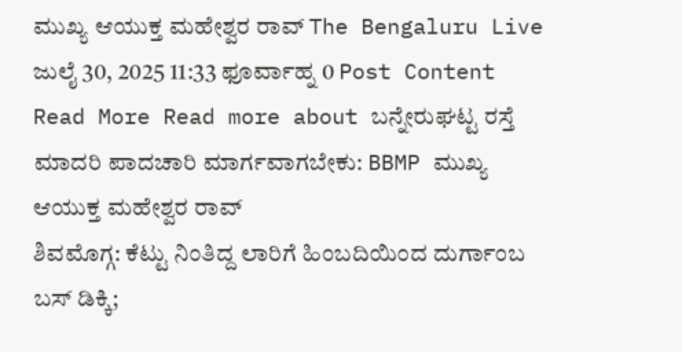ಮುಖ್ಯ ಆಯುಕ್ತ ಮಹೇಶ್ವರ ರಾವ್ The Bengaluru Live ಜುಲೈ 30, 2025 11:33 ಫೂರ್ವಾಹ್ನ 0 Post Content Read More Read more about ಬನ್ನೇರುಘಟ್ಟ ರಸ್ತೆ ಮಾದರಿ ಪಾದಚಾರಿ ಮಾರ್ಗವಾಗಬೇಕು: BBMP ಮುಖ್ಯ ಆಯುಕ್ತ ಮಹೇಶ್ವರ ರಾವ್
ಶಿವಮೊಗ್ಗ: ಕೆಟ್ಟು ನಿಂತಿದ್ದ ಲಾರಿಗೆ ಹಿಂಬದಿಯಿಂದ ದುರ್ಗಾಂಬ ಬಸ್ ಡಿಕ್ಕಿ;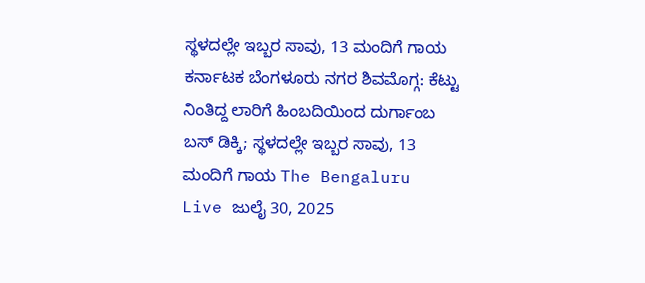ಸ್ಥಳದಲ್ಲೇ ಇಬ್ಬರ ಸಾವು, 13 ಮಂದಿಗೆ ಗಾಯ ಕರ್ನಾಟಕ ಬೆಂಗಳೂರು ನಗರ ಶಿವಮೊಗ್ಗ: ಕೆಟ್ಟು ನಿಂತಿದ್ದ ಲಾರಿಗೆ ಹಿಂಬದಿಯಿಂದ ದುರ್ಗಾಂಬ ಬಸ್ ಡಿಕ್ಕಿ; ಸ್ಥಳದಲ್ಲೇ ಇಬ್ಬರ ಸಾವು, 13 ಮಂದಿಗೆ ಗಾಯ The Bengaluru Live ಜುಲೈ 30, 2025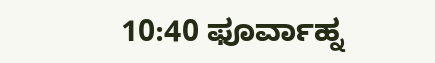10:40 ಫೂರ್ವಾಹ್ನ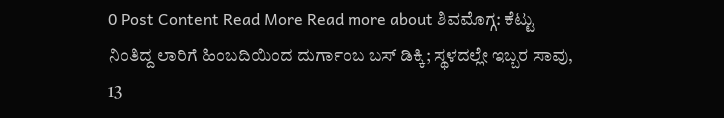0 Post Content Read More Read more about ಶಿವಮೊಗ್ಗ: ಕೆಟ್ಟು ನಿಂತಿದ್ದ ಲಾರಿಗೆ ಹಿಂಬದಿಯಿಂದ ದುರ್ಗಾಂಬ ಬಸ್ ಡಿಕ್ಕಿ; ಸ್ಥಳದಲ್ಲೇ ಇಬ್ಬರ ಸಾವು, 13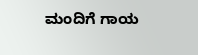ಮಂದಿಗೆ ಗಾಯ